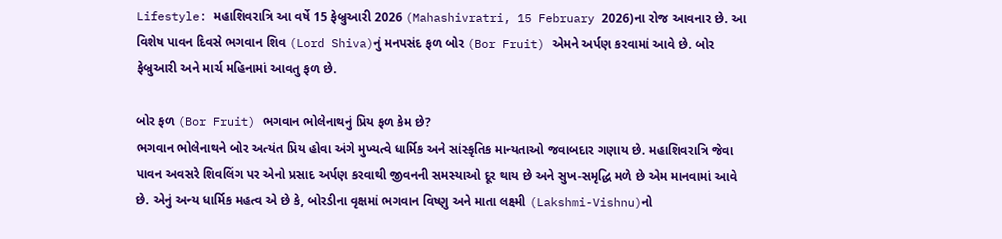Lifestyle: મહાશિવરાત્રિ આ વર્ષે 15 ફેબ્રુઆરી 2026 (Mahashivratri, 15 February 2026)ના રોજ આવનાર છે. આ વિશેષ પાવન દિવસે ભગવાન શિવ (Lord Shiva)નું મનપસંદ ફળ બોર (Bor Fruit) એમને અર્પણ કરવામાં આવે છે. બોર ફેબ્રુઆરી અને માર્ચ મહિનામાં આવતુ ફળ છે.

બોર ફળ (Bor Fruit) ભગવાન ભોલેનાથનું પ્રિય ફળ કેમ છે?
ભગવાન ભોલેનાથને બોર અત્યંત પ્રિય હોવા અંગે મુખ્યત્વે ધાર્મિક અને સાંસ્કૃતિક માન્યતાઓ જવાબદાર ગણાય છે. મહાશિવરાત્રિ જેવા પાવન અવસરે શિવલિંગ પર એનો પ્રસાદ અર્પણ કરવાથી જીવનની સમસ્યાઓ દૂર થાય છે અને સુખ-સમૃદ્ધિ મળે છે એમ માનવામાં આવે છે. એનું અન્ય ધાર્મિક મહત્વ એ છે કે, બોરડીના વૃક્ષમાં ભગવાન વિષ્ણુ અને માતા લક્ષ્મી (Lakshmi-Vishnu)નો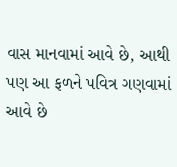વાસ માનવામાં આવે છે, આથી પણ આ ફળને પવિત્ર ગણવામાં આવે છે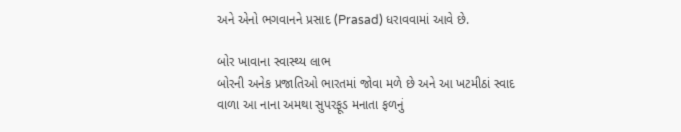અને એનો ભગવાનને પ્રસાદ (Prasad) ધરાવવામાં આવે છે.

બોર ખાવાના સ્વાસ્થ્ય લાભ
બોરની અનેક પ્રજાતિઓ ભારતમાં જોવા મળે છે અને આ ખટમીઠાં સ્વાદ વાળા આ નાના અમથા સુપરફૂડ મનાતા ફળનું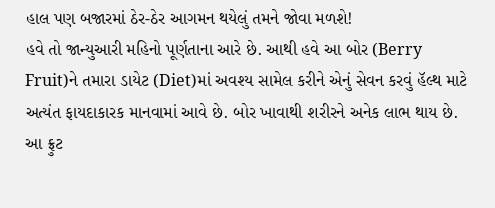હાલ પણ બજારમાં ઠેર-ઠેર આગમન થયેલું તમને જોવા મળશે!
હવે તો જાન્યુઆરી મહિનો પૂર્ણતાના આરે છે. આથી હવે આ બોર (Berry Fruit)ને તમારા ડાયેટ (Diet)માં અવશ્ય સામેલ કરીને એનું સેવન કરવું હૅલ્થ માટે અત્યંત ફાયદાકારક માનવામાં આવે છે. બોર ખાવાથી શરીરને અનેક લાભ થાય છે. આ ફ્રુટ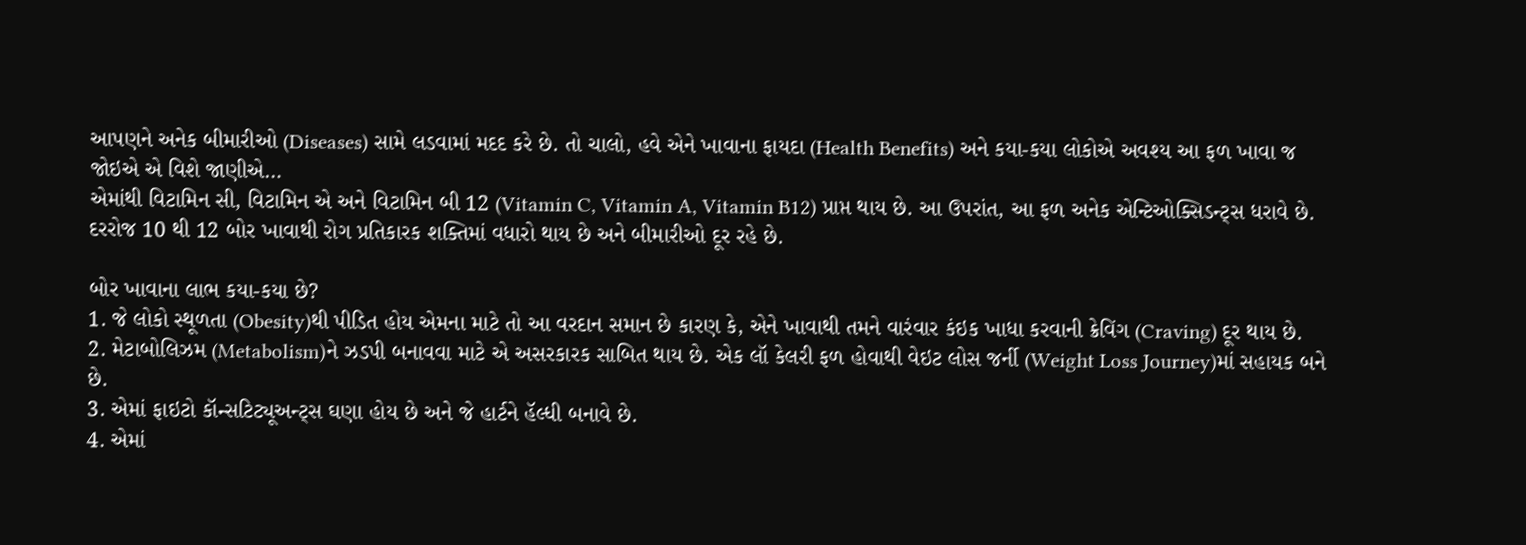આપણને અનેક બીમારીઓ (Diseases) સામે લડવામાં મદદ કરે છે. તો ચાલો, હવે એને ખાવાના ફાયદા (Health Benefits) અને કયા-કયા લોકોએ અવશ્ય આ ફળ ખાવા જ જોઇએ એ વિશે જાણીએ…
એમાંથી વિટામિન સી, વિટામિન એ અને વિટામિન બી 12 (Vitamin C, Vitamin A, Vitamin B12) પ્રાપ્ત થાય છે. આ ઉપરાંત, આ ફળ અનેક એન્ટિઓક્સિડન્ટ્સ ધરાવે છે. દરરોજ 10 થી 12 બોર ખાવાથી રોગ પ્રતિકારક શક્તિમાં વધારો થાય છે અને બીમારીઓ દૂર રહે છે.

બોર ખાવાના લાભ કયા-કયા છે?
1. જે લોકો સ્થૂળતા (Obesity)થી પીડિત હોય એમના માટે તો આ વરદાન સમાન છે કારણ કે, એને ખાવાથી તમને વારંવાર કંઇક ખાધા કરવાની ક્રેવિંગ (Craving) દૂર થાય છે.
2. મેટાબોલિઝમ (Metabolism)ને ઝડપી બનાવવા માટે એ અસરકારક સાબિત થાય છે. એક લૉ કેલરી ફળ હોવાથી વેઇટ લોસ જર્ની (Weight Loss Journey)માં સહાયક બને છે.
3. એમાં ફાઇટો કૉન્સટિટ્યૂઅન્ટ્સ ઘણા હોય છે અને જે હાર્ટને હૅલ્ધી બનાવે છે.
4. એમાં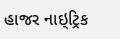હાજર નાઇ્ટ્રિક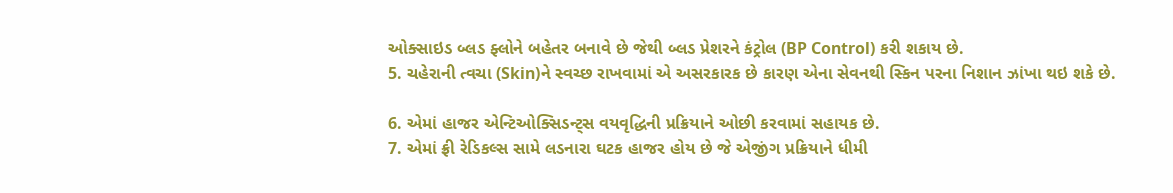ઓક્સાઇડ બ્લડ ફ્લોને બહેતર બનાવે છે જેથી બ્લડ પ્રેશરને કંટ્રોલ (BP Control) કરી શકાય છે.
5. ચહેરાની ત્વચા (Skin)ને સ્વચ્છ રાખવામાં એ અસરકારક છે કારણ એના સેવનથી સ્કિન પરના નિશાન ઝાંખા થઇ શકે છે.

6. એમાં હાજર એન્ટિઓક્સિડન્ટ્સ વયવૃદ્ધિની પ્રક્રિયાને ઓછી કરવામાં સહાયક છે.
7. એમાં ફ્રી રેડિકલ્સ સામે લડનારા ઘટક હાજર હોય છે જે એજીંગ પ્રક્રિયાને ધીમી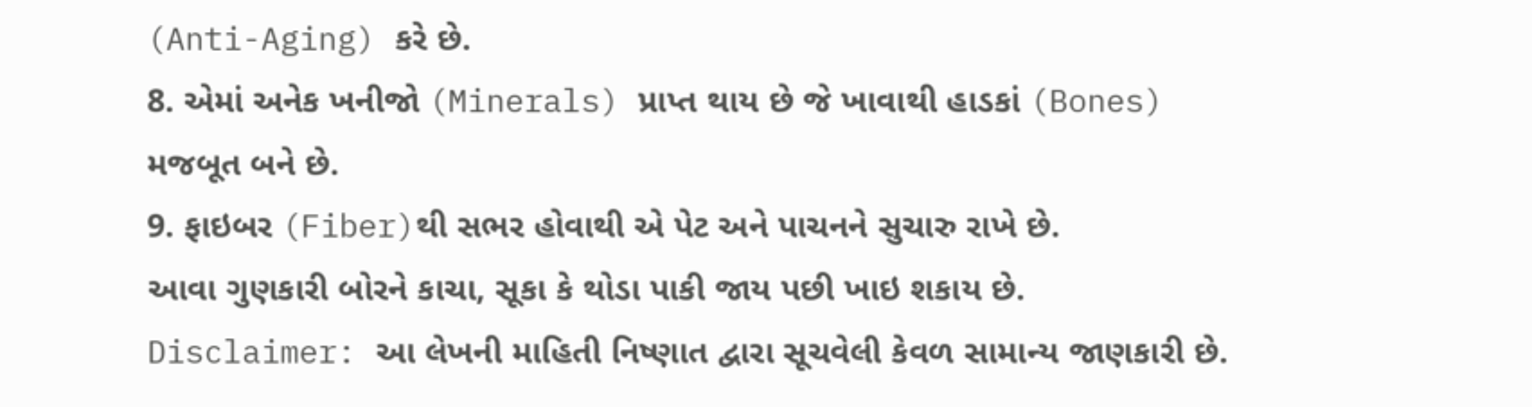(Anti-Aging) કરે છે.
8. એમાં અનેક ખનીજો (Minerals) પ્રાપ્ત થાય છે જે ખાવાથી હાડકાં (Bones) મજબૂત બને છે.
9. ફાઇબર (Fiber)થી સભર હોવાથી એ પેટ અને પાચનને સુચારુ રાખે છે.
આવા ગુણકારી બોરને કાચા, સૂકા કે થોડા પાકી જાય પછી ખાઇ શકાય છે.
Disclaimer: આ લેખની માહિતી નિષ્ણાત દ્વારા સૂચવેલી કેવળ સામાન્ય જાણકારી છે.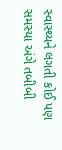સ્વાસ્થ્યને લગતી કોઈ પણ સમસ્યા અંગે તબીબી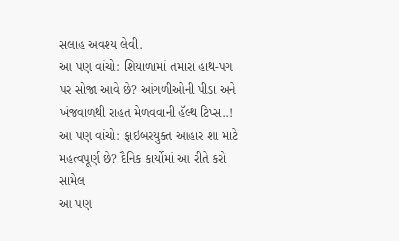સલાહ અવશ્ય લેવી.
આ પણ વાંચો: શિયાળામાં તમારા હાથ-પગ પર સોજા આવે છે? આંગળીઓની પીડા અને ખંજવાળથી રાહત મેળવવાની હૅલ્થ ટિપ્સ..!
આ પણ વાંચો: ફાઇબરયુક્ત આહાર શા માટે મહત્વપૂર્ણ છે? દૈનિક કાર્યોમાં આ રીતે કરો સામેલ
આ પણ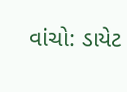વાંચો: ડાયેટ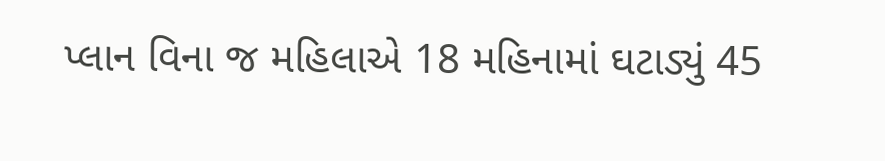પ્લાન વિના જ મહિલાએ 18 મહિનામાં ઘટાડ્યું 45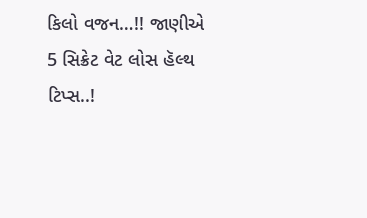કિલો વજન…!! જાણીએ 5 સિક્રેટ વેટ લોસ હૅલ્થ ટિપ્સ..!